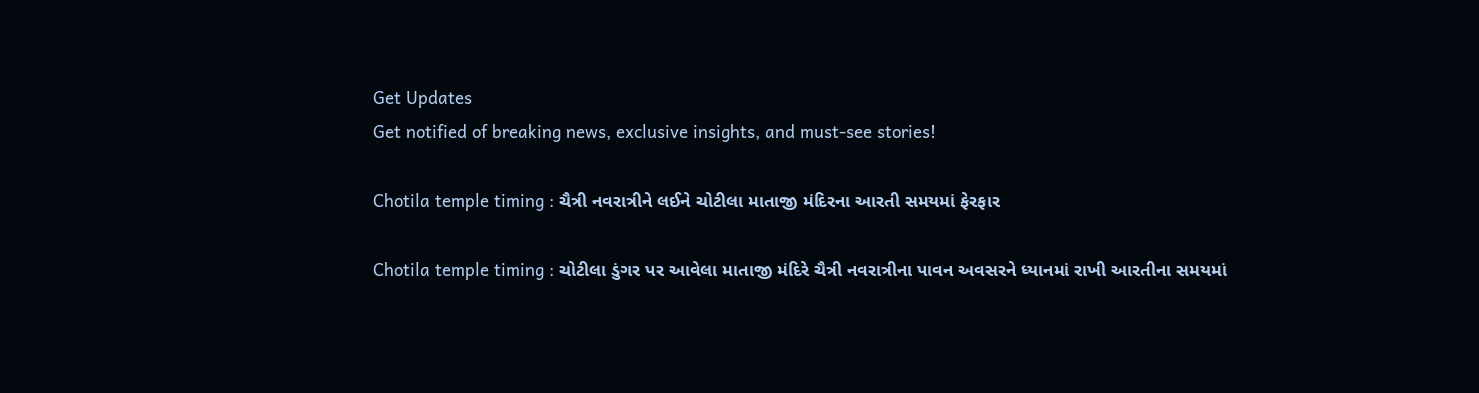Get Updates
Get notified of breaking news, exclusive insights, and must-see stories!

Chotila temple timing : ચૈત્રી નવરાત્રીને લઈને ચોટીલા માતાજી મંદિરના આરતી સમયમાં ફેરફાર

Chotila temple timing : ચોટીલા ડુંગર પર આવેલા માતાજી મંદિરે ચૈત્રી નવરાત્રીના પાવન અવસરને ધ્યાનમાં રાખી આરતીના સમયમાં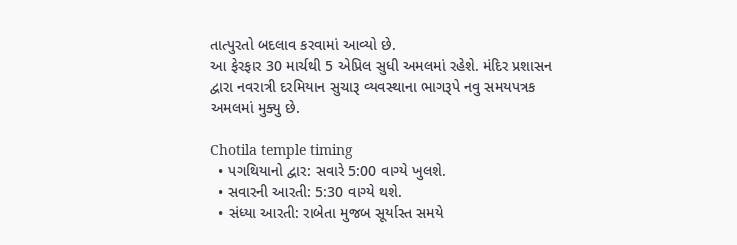તાત્પુરતો બદલાવ કરવામાં આવ્યો છે.
આ ફેરફાર 30 માર્ચથી 5 એપ્રિલ સુધી અમલમાં રહેશે. મંદિર પ્રશાસન દ્વારા નવરાત્રી દરમિયાન સુચારૂ વ્યવસ્થાના ભાગરૂપે નવુ સમયપત્રક અમલમાં મુક્યુ છે.

Chotila temple timing
  • પગથિયાનો દ્વાર: સવારે 5:00 વાગ્યે ખુલશે.
  • સવારની આરતી: 5:30 વાગ્યે થશે.
  • સંધ્યા આરતી: રાબેતા મુજબ સૂર્યાસ્ત સમયે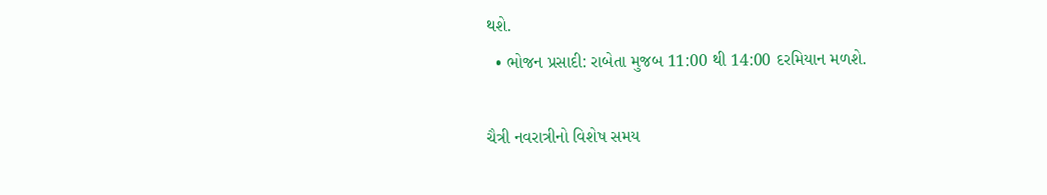થશે.
  • ભોજન પ્રસાદી: રાબેતા મુજબ 11:00 થી 14:00 દરમિયાન મળશે.

ચૈત્રી નવરાત્રીનો વિશેષ સમય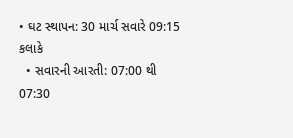• ઘટ સ્થાપન: 30 માર્ચ સવારે 09:15 કલાકે
  • સવારની આરતી: 07:00 થી 07:30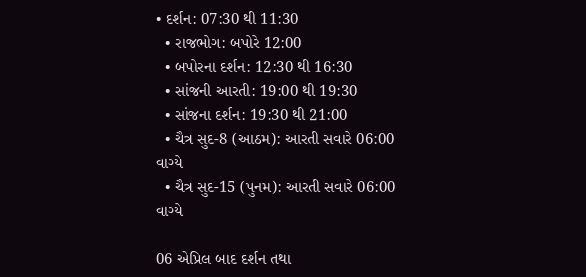• દર્શન: 07:30 થી 11:30
  • રાજભોગ: બપોરે 12:00
  • બપોરના દર્શન: 12:30 થી 16:30
  • સાંજની આરતી: 19:00 થી 19:30
  • સાંજના દર્શન: 19:30 થી 21:00
  • ચૈત્ર સુદ-8 (આઠમ): આરતી સવારે 06:00 વાગ્યે
  • ચૈત્ર સુદ-15 (પુનમ): આરતી સવારે 06:00 વાગ્યે

06 એપ્રિલ બાદ દર્શન તથા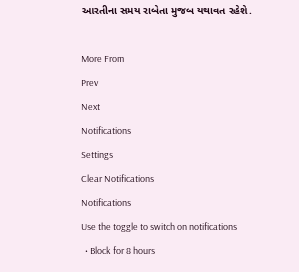આરતીના સમય રાબેતા મુજબ યથાવત રહેશે.

More From
Prev
Next
Notifications
Settings
Clear Notifications
Notifications
Use the toggle to switch on notifications
  • Block for 8 hours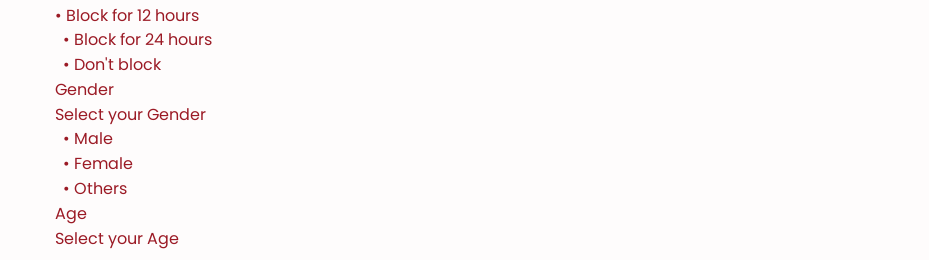• Block for 12 hours
  • Block for 24 hours
  • Don't block
Gender
Select your Gender
  • Male
  • Female
  • Others
Age
Select your Age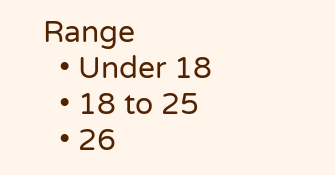Range
  • Under 18
  • 18 to 25
  • 26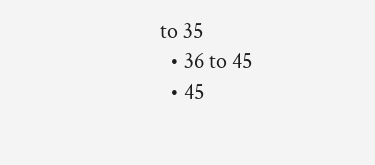to 35
  • 36 to 45
  • 45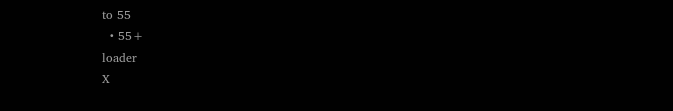to 55
  • 55+
loader
X